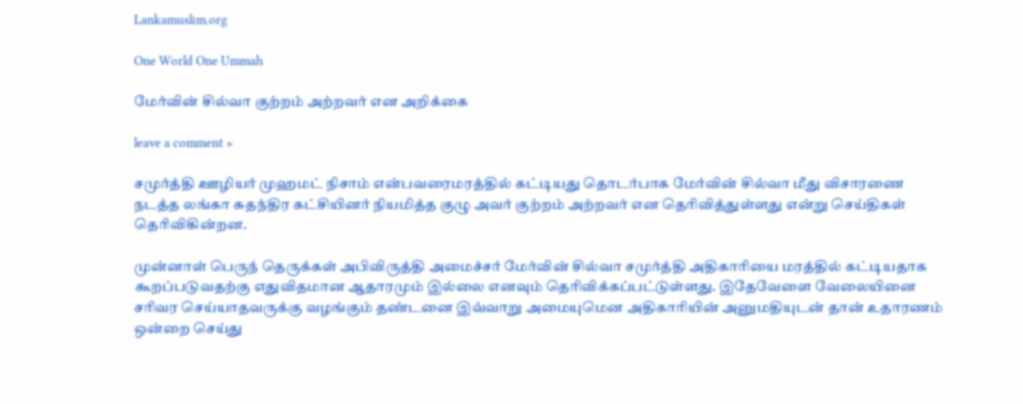Lankamuslim.org

One World One Ummah

மேர்வின் சில்வா குற்றம் அற்றவர் என அறிக்கை

leave a comment »

சமுர்த்தி ஊழியர் முஹமட் நிசாம் என்பவரைமரத்தில் கட்டியது தொடர்பாக மேர்வின் சில்வா மீது விசாரணை நடத்த லங்கா சுதந்திர கட்சியினர் நியமித்த குழு அவர் குற்றம் அற்றவர் என தெரிவித்துள்ளது என்று செய்திகள் தெரிவிகின்றன.

முன்னாள் பெருந் தெருக்கள் அபிவிருத்தி அமைச்சர் மேர்வின் சில்வா சமுர்த்தி அதிகாரியை மரத்தில் கட்டியதாக கூறப்படுவதற்கு எதுவிதமான ஆதாரமும் இல்லை எனவும் தெரிவிக்கப்பட்டுள்ளது. இதேவேளை வேலையினை சரிவர செய்யாதவருக்கு வழங்கும் தண்டனை இவ்வாறு அமையுமென அதிகாரியின் அனுமதியுடன் தான் உதாரணம் ஒன்றை செய்து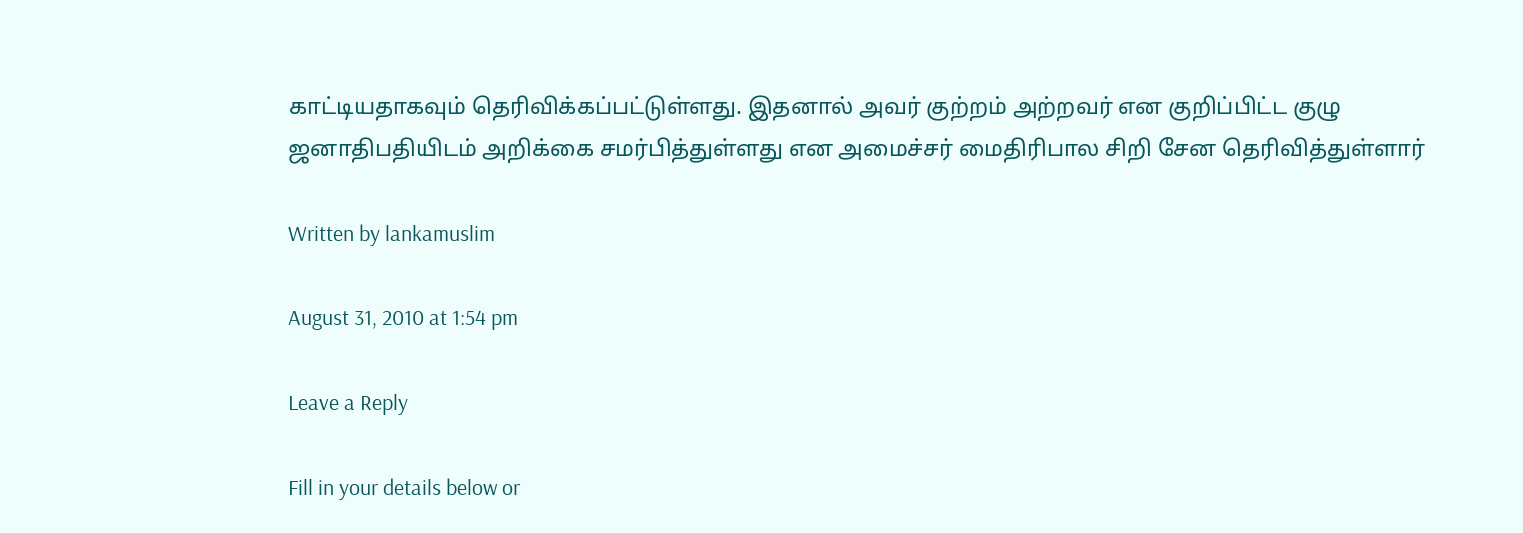காட்டியதாகவும் தெரிவிக்கப்பட்டுள்ளது. இதனால் அவர் குற்றம் அற்றவர் என குறிப்பிட்ட குழு ஜனாதிபதியிடம் அறிக்கை சமர்பித்துள்ளது என அமைச்சர் மைதிரிபால சிறி சேன தெரிவித்துள்ளார்

Written by lankamuslim

August 31, 2010 at 1:54 pm

Leave a Reply

Fill in your details below or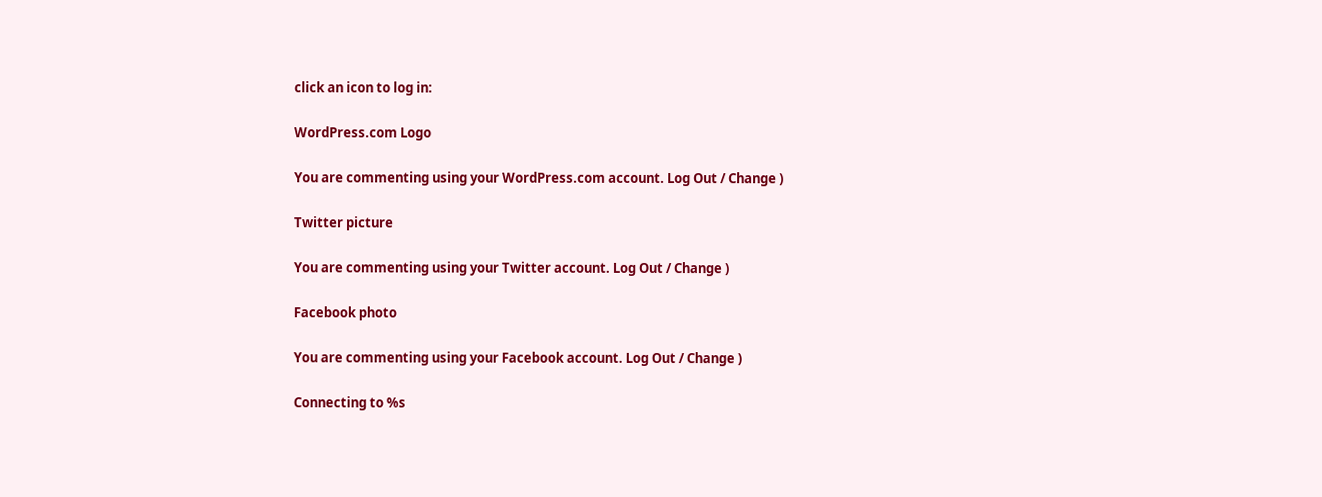click an icon to log in:

WordPress.com Logo

You are commenting using your WordPress.com account. Log Out / Change )

Twitter picture

You are commenting using your Twitter account. Log Out / Change )

Facebook photo

You are commenting using your Facebook account. Log Out / Change )

Connecting to %s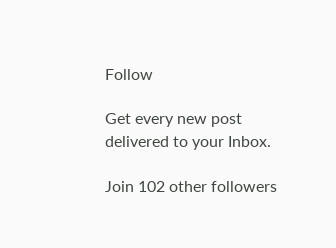Follow

Get every new post delivered to your Inbox.

Join 102 other followers